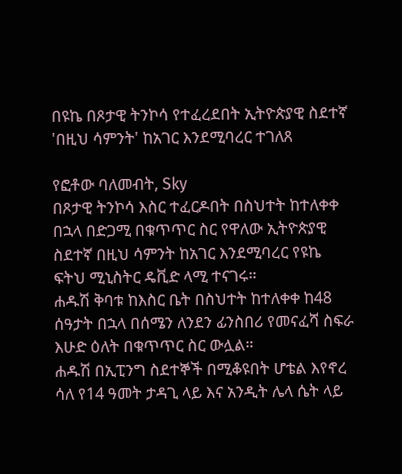በዩኬ በጾታዊ ትንኮሳ የተፈረደበት ኢትዮጵያዊ ስደተኛ 'በዚህ ሳምንት' ከአገር እንደሚባረር ተገለጸ

የፎቶው ባለመብት, Sky
በጾታዊ ትንኮሳ እስር ተፈርዶበት በስህተት ከተለቀቀ በኋላ በድጋሚ በቁጥጥር ስር የዋለው ኢትዮጵያዊ ስደተኛ በዚህ ሳምንት ከአገር እንደሚባረር የዩኬ ፍትህ ሚኒስትር ዴቪድ ላሚ ተናገሩ።
ሐዱሽ ቅባቱ ከእስር ቤት በስህተት ከተለቀቀ ከ48 ሰዓታት በኋላ በሰሜን ለንደን ፊንስበሪ የመናፈሻ ስፍራ እሁድ ዕለት በቁጥጥር ስር ውሏል።
ሐዱሽ በኢፒንግ ስደተኞች በሚቆዩበት ሆቴል እየኖረ ሳለ የ14 ዓመት ታዳጊ ላይ እና አንዲት ሌላ ሴት ላይ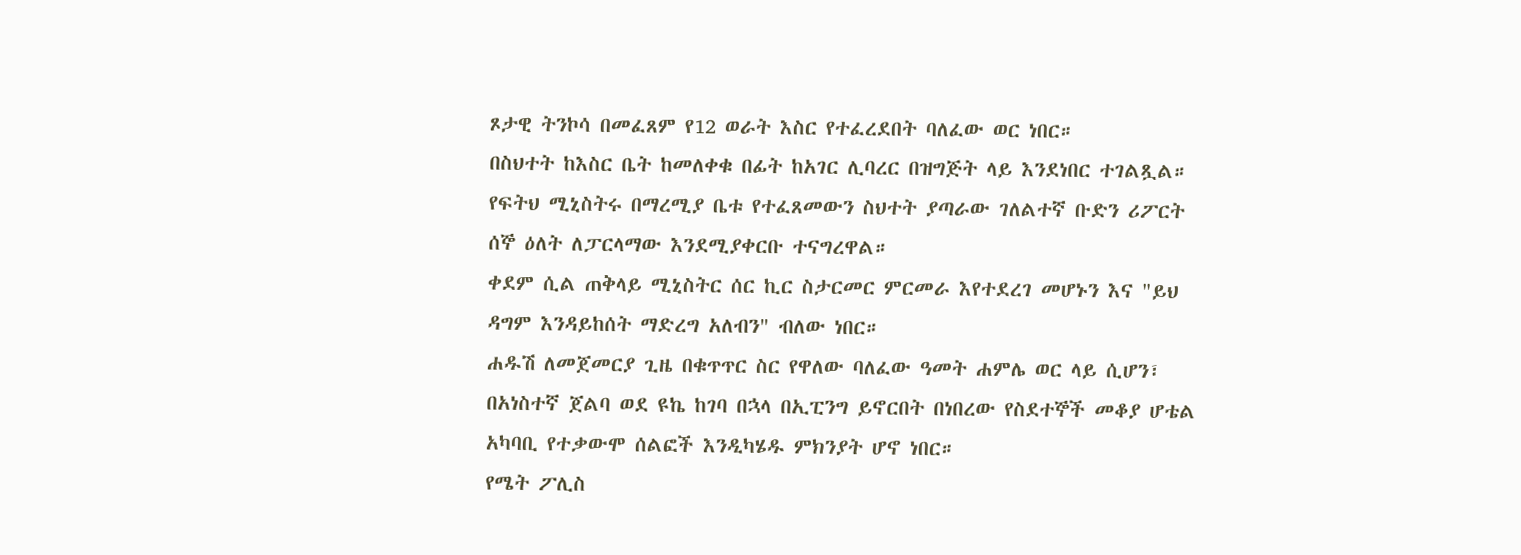ጾታዊ ትንኮሳ በመፈጸም የ12 ወራት እስር የተፈረደበት ባለፈው ወር ነበር።
በስህተት ከእስር ቤት ከመለቀቁ በፊት ከአገር ሊባረር በዝግጅት ላይ እንደነበር ተገልጿል።
የፍትህ ሚኒስትሩ በማረሚያ ቤቱ የተፈጸመውን ስህተት ያጣራው ገለልተኛ ቡድን ሪፖርት ሰኞ ዕለት ለፓርላማው እንደሚያቀርቡ ተናግረዋል።
ቀደም ሲል ጠቅላይ ሚኒስትር ሰር ኪር ስታርመር ምርመራ እየተደረገ መሆኑን እና "ይህ ዳግም እንዳይከሰት ማድረግ አለብን" ብለው ነበር።
ሐዱሽ ለመጀመርያ ጊዜ በቁጥጥር ስር የዋለው ባለፈው ዓመት ሐምሌ ወር ላይ ሲሆን፣ በአነስተኛ ጀልባ ወደ ዩኬ ከገባ በኋላ በኢፒንግ ይኖርበት በነበረው የስደተኞች መቆያ ሆቴል አካባቢ የተቃውሞ ሰልፎች እንዲካሄዱ ምክንያት ሆኖ ነበር።
የሜት ፖሊስ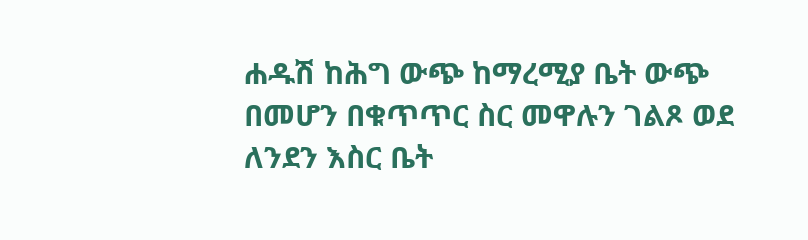ሐዱሽ ከሕግ ውጭ ከማረሚያ ቤት ውጭ በመሆን በቁጥጥር ስር መዋሉን ገልጾ ወደ ለንደን እስር ቤት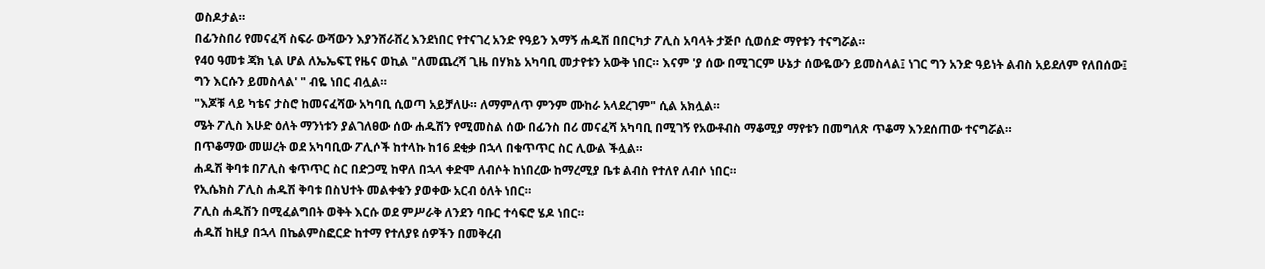ወስዶታል።
በፊንስበሪ የመናፈሻ ስፍራ ውሻውን እያንሸራሸረ እንደነበር የተናገረ አንድ የዓይን እማኝ ሐዱሽ በበርካታ ፖሊስ አባላት ታጅቦ ሲወሰድ ማየቱን ተናግሯል።
የ40 ዓመቱ ጃክ ኒል ሆል ለኤኤፍፒ የዜና ወኪል "ለመጨረሻ ጊዜ በሃክኔ አካባቢ መታየቱን አውቅ ነበር። እናም 'ያ ሰው በሚገርም ሁኔታ ሰውዬውን ይመስላል፤ ነገር ግን አንድ ዓይነት ልብስ አይደለም የለበሰው፤ ግን እርሱን ይመስላል' " ብዬ ነበር ብሏል።
"እጆቹ ላይ ካቴና ታስሮ ከመናፈሻው አካባቢ ሲወጣ አይቻለሁ። ለማምለጥ ምንም ሙከራ አላደረገም" ሲል አክሏል።
ሜት ፖሊስ እሁድ ዕለት ማንነቱን ያልገለፀው ሰው ሐዱሽን የሚመስል ሰው በፊንስ በሪ መናፈሻ አካባቢ በሚገኝ የአውቶብስ ማቆሚያ ማየቱን በመግለጽ ጥቆማ እንደሰጠው ተናግሯል።
በጥቆማው መሠረት ወደ አካባቢው ፖሊሶች ከተላኩ ከ16 ደቂቃ በኋላ በቁጥጥር ስር ሊውል ችሏል።
ሐዱሽ ቅባቱ በፖሊስ ቁጥጥር ስር በድጋሚ ከዋለ በኋላ ቀድሞ ለብሶት ከነበረው ከማረሚያ ቤቱ ልብስ የተለየ ለብሶ ነበር።
የኢሴክስ ፖሊስ ሐዱሽ ቅባቱ በስህተት መልቀቁን ያወቀው አርብ ዕለት ነበር።
ፖሊስ ሐዱሽን በሚፈልግበት ወቅት እርሱ ወደ ምሥራቅ ለንደን ባቡር ተሳፍሮ ሄዶ ነበር።
ሐዱሽ ከዚያ በኋላ በኬልምስፎርድ ከተማ የተለያዩ ሰዎችን በመቅረብ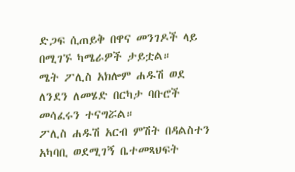ድጋፍ ሲጠይቅ በዋና መንገዶች ላይ በሚገኙ ካሜራዎች ታይቷል።
ሜት ፖሊስ አክሎም ሐዱሽ ወደ ለንደን ለመሄድ በርካታ ባቡሮች መሳፈሩን ተናግሯል።
ፖሊስ ሐዱሽ አርብ ምሽት በዳልስተን አካባቢ ወደሚገኝ ቤተመጻህፍት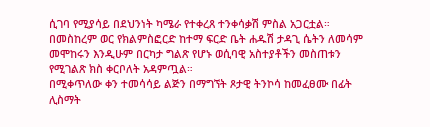ሲገባ የሚያሳይ በደህንነት ካሜራ የተቀረጸ ተንቀሳቃሽ ምስል አጋርቷል።
በመስከረም ወር የክልምስፎርድ ከተማ ፍርድ ቤት ሐዱሽ ታዳጊ ሴትን ለመሳም መሞከሩን እንዲሁም በርካታ ግልጽ የሆኑ ወሲባዊ አስተያቶችን መስጠቱን የሚገልጽ ክስ ቀርቦለት አዳምጧል።
በሚቀጥለው ቀን ተመሳሳይ ልጅን በማግኘት ጾታዊ ትንኮሳ ከመፈፀሙ በፊት ሊስማት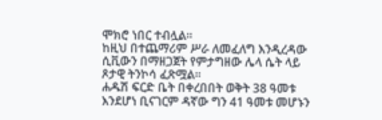ሞክሮ ነበር ተብሏል።
ከዚህ በተጨማሪም ሥራ ለመፈለግ እንዲረዳው ሲቪውን በማዘጋጀት የምታግዘው ሌላ ሴት ላይ ጾታዊ ትንኮሳ ፈጽሟል።
ሐዱሽ ፍርድ ቤት በቀረበበት ወቅት 38 ዓመቱ እንደሆነ ቢናገርም ዳኛው ግን 41 ዓመቱ መሆኑን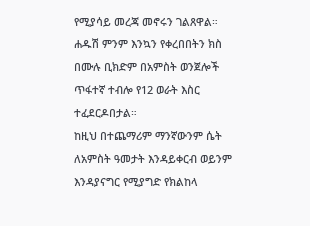የሚያሳይ መረጃ መኖሩን ገልጸዋል።
ሐዱሽ ምንም እንኳን የቀረበበትን ክስ በሙሉ ቢክድም በአምስት ወንጀሎች ጥፋተኛ ተብሎ የ12 ወራት እስር ተፈደርዶበታል።
ከዚህ በተጨማሪም ማንኛውንም ሴት ለአምስት ዓመታት እንዳይቀርብ ወይንም እንዳያናግር የሚያግድ የክልከላ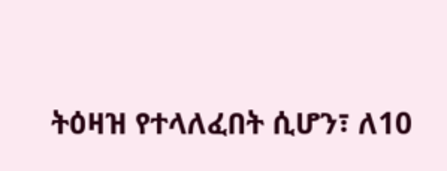ትዕዛዝ የተላለፈበት ሲሆን፣ ለ10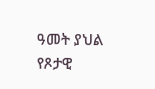ዓመት ያህል የጾታዊ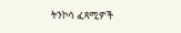ትንኮሳ ፈጻሚዎች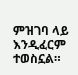ምዝገባ ላይ እንዲፈርም ተወስኗል።